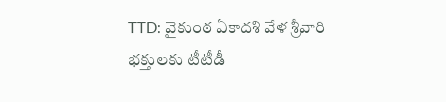TTD: వైకుంఠ ఏకాదశి వేళ శ్రీవారి భక్తులకు టీటీడీ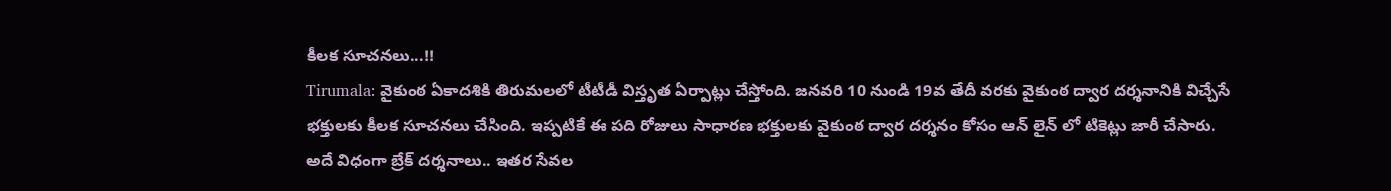కీలక సూచనలు...!!
Tirumala: వైకుంఠ ఏకాదశికి తిరుమలలో టీటీడీ విస్తృత ఏర్పాట్లు చేస్తోంది. జనవరి 10 నుండి 19వ తేదీ వరకు వైకుంఠ ద్వార దర్శనానికి విచ్చేసే భక్తులకు కీలక సూచనలు చేసింది. ఇప్పటికే ఈ పది రోజులు సాధారణ భక్తులకు వైకుంఠ ద్వార దర్శనం కోసం ఆన్ లైన్ లో టికెట్లు జారీ చేసారు. అదే విధంగా బ్రేక్ దర్శనాలు.. ఇతర సేవల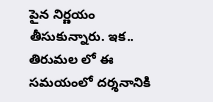పైన నిర్ణయం తీసుకున్నారు. ఇక.. తిరుమల లో ఈ సమయంలో దర్శనానికి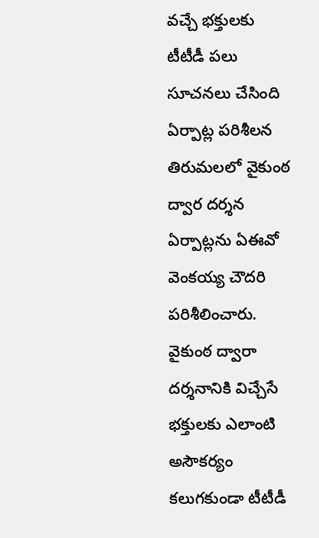వచ్చే భక్తులకు టీటీడీ పలు సూచనలు చేసింది
ఏర్పాట్ల పరిశీలన
తిరుమలలో వైకుంఠ ద్వార దర్శన ఏర్పాట్లను ఏఈవో వెంకయ్య చౌదరి పరిశీలించారు. వైకుంఠ ద్వారా దర్శనానికి విచ్చేసే భక్తులకు ఎలాంటి అసౌకర్యం కలుగకుండా టీటీడీ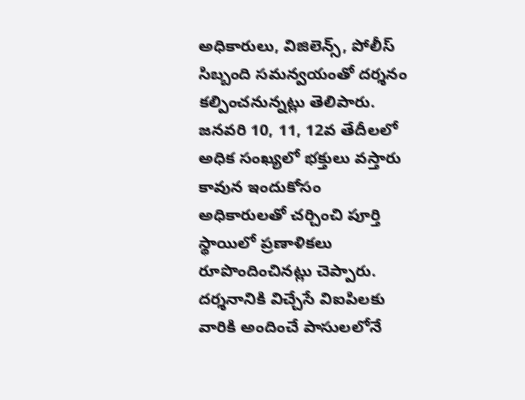అధికారులు, విజిలెన్స్, పోలీస్ సిబ్బంది సమన్వయంతో దర్శనం కల్పించనున్నట్లు తెలిపారు. జనవరి 10, 11, 12వ తేదీలలో అధిక సంఖ్యలో భక్తులు వస్తారు కావున ఇందుకోసం అధికారులతో చర్చించి పూర్తి స్థాయిలో ప్రణాళికలు రూపొందించినట్లు చెప్పారు. దర్శనానికి విచ్చేసే విఐపిలకు వారికి అందించే పాసులలోనే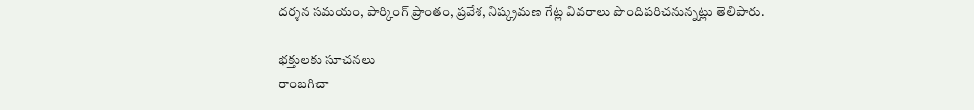దర్శన సమయం, పార్కింగ్ ప్రాంతం, ప్రవేశ, నిష్క్రమణ గేట్ల వివరాలు పొందిపరిచనున్నట్లు తెలిపారు.

భక్తులకు సూచనలు
రాంబగిచా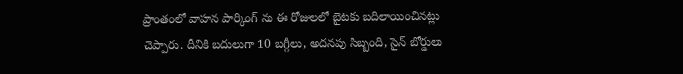ప్రాంతంలో వాహన పార్కింగ్ ను ఈ రోజులలో బైటకు బదిలాయించినట్లు చెప్పారు. దీనికి బదులుగా 10 బగ్గీలు, అదనపు సిబ్బంది, సైన్ బోర్డులు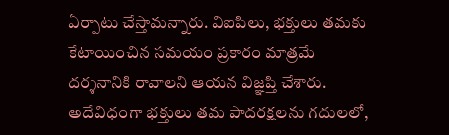ఏర్పాటు చేస్తామన్నారు. విఐపిలు, భక్తులు తమకు కేటాయించిన సమయం ప్రకారం మాత్రమే దర్శనానికి రావాలని ఆయన విజ్ఞప్తి చేశారు. అదేవిధంగా భక్తులు తమ పాదరక్షలను గదులలో,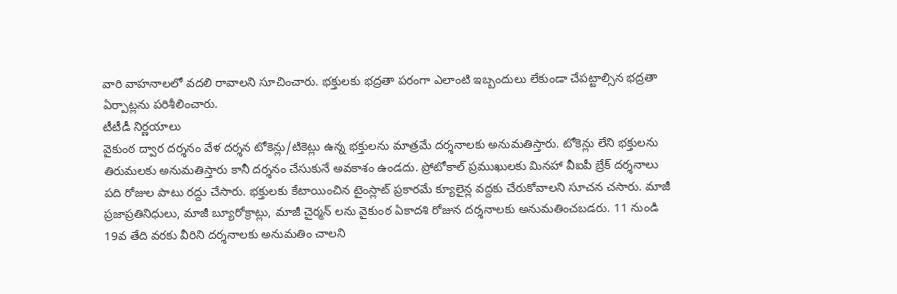వారి వాహనాలలో వదలి రావాలని సూచించారు. భక్తులకు భద్రతా పరంగా ఎలాంటి ఇబ్బందులు లేకుండా చేపట్టాల్సిన భద్రతా ఏర్పాట్లను పరిశీలించారు.
టీటీడీ నిర్ణయాలు
వైకుంఠ ద్వార దర్శనం వేళ దర్శన టోకెన్లు/టికెట్లు ఉన్న భక్తులను మాత్రమే దర్శనాలకు అనుమతిస్తారు. టోకెన్లు లేని భక్తులను తిరుమలకు అనుమతిస్తారు కానీ దర్శనం చేసుకునే అవకాశం ఉండదు. ప్రోటోకాల్ ప్రముఖులకు మినహా వీఐపీ బ్రేక్ దర్శనాలు పది రోజుల పాటు రద్దు చేసారు. భక్తులకు కేటాయించిన టైంస్లాట్ ప్రకారమే క్యూలైన్ల వద్దకు చేరుకోవాలని సూచన చసారు. మాజీ ప్రజాప్రతినిధులు, మాజీ బ్యూరోక్రాట్లు, మాజీ చైర్మన్ లను వైకుంఠ ఏకాదశి రోజున దర్శనాలకు అనుమతించబడరు. 11 నుండి 19వ తేది వరకు వీరిని దర్శనాలకు అనుమతిం చాలని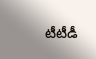టీటీడీ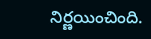నిర్ణయించింది.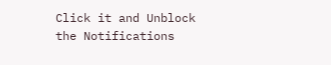Click it and Unblock the Notifications